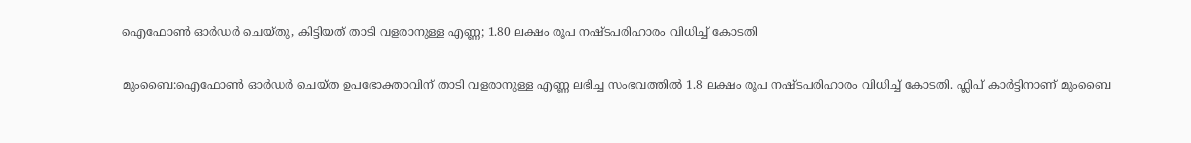ഐഫോൺ ഓർഡർ‌ ചെയ്തു, കിട്ടിയത് താടി വളരാനുള്ള എണ്ണ; 1.80 ലക്ഷം രൂപ നഷ്ടപരിഹാരം വിധിച്ച് കോടതി

മുംബൈ:ഐഫോൺ ഓർഡർ ചെയ്ത ഉപഭോക്താവിന് താടി വളരാനുള്ള എണ്ണ ലഭിച്ച സംഭവത്തിൽ 1.8 ലക്ഷം രൂപ നഷ്ടപരിഹാരം വിധിച്ച് കോടതി. ഫ്ലിപ് കാർട്ടിനാണ് മുംബൈ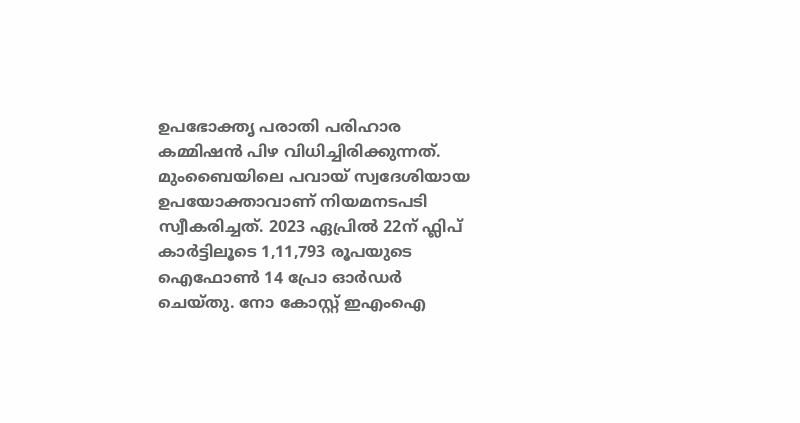ഉപഭോക്തൃ പരാതി പരിഹാര കമ്മിഷൻ പിഴ വിധിച്ചിരിക്കുന്നത്.  മുംബൈയിലെ പവായ് സ്വദേശിയായ ഉപയോക്താവാണ് നിയമനടപടി സ്വീകരിച്ചത്. 2023 ഏപ്രിൽ 22ന് ഫ്ലിപ് കാർട്ടിലൂടെ 1,11,793 രൂപയുടെ ഐഫോൺ 14 പ്രോ ഓർഡർ ചെയ്തു. നോ കോസ്റ്റ് ഇഎം‌ഐ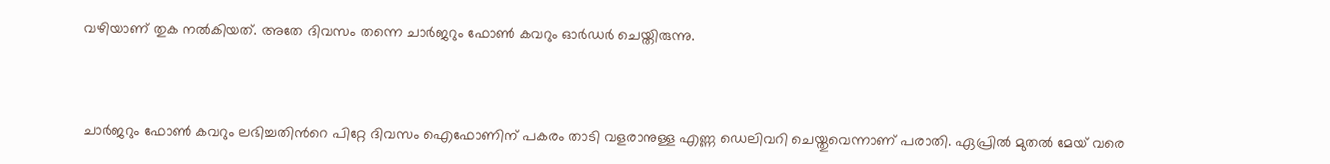വഴിയാണ് തുക നൽകിയത്. അതേ ദിവസം തന്നെ ചാർജറും ഫോൺ കവറും ഓർഡർ ചെയ്തിരുന്നു.



ചാർജറും ഫോൺ കവറും ലഭിച്ചതിന്‍റെ പിറ്റേ ദിവസം ഐഫോണിന് പകരം താടി വളരാനുള്ള എണ്ണ ഡെലിവറി ചെയ്തുവെന്നാണ് പരാതി. ഏപ്രിൽ മുതൽ മേയ് വരെ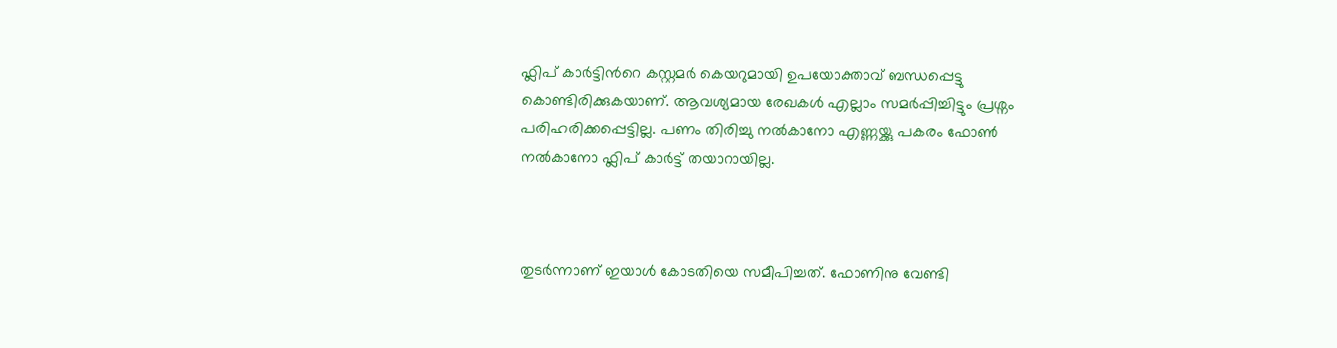ഫ്ലിപ് കാർട്ടിന്‍റെ കസ്റ്റമർ കെയറുമായി ഉപയോക്താവ് ബന്ധപ്പെട്ടു കൊണ്ടിരിക്കുകയാണ്. ആവശ്യമായ രേഖകൾ എല്ലാം സമർപ്പിച്ചിട്ടും പ്രശ്നം പരിഹരിക്കപ്പെട്ടില്ല. പണം തിരിച്ചു നൽകാനോ എണ്ണയ്ക്കു പകരം ഫോൺ നൽകാനോ ഫ്ലിപ് കാർട്ട് തയാറായില്ല.



തുടർന്നാണ് ഇയാൾ കോടതിയെ സമീപിച്ചത്. ഫോണിനു വേണ്ടി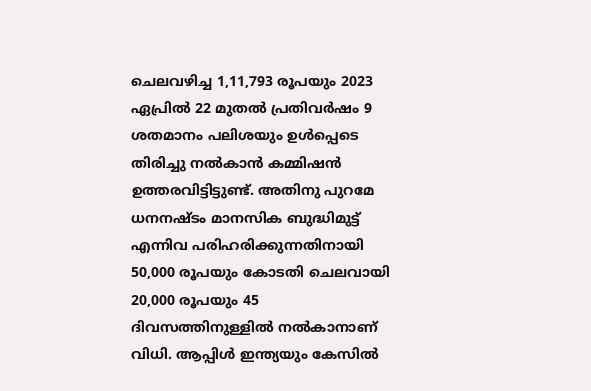ചെലവഴിച്ച 1,11,793 രൂപയും 2023 ഏപ്രിൽ 22 മുതൽ പ്രതിവർഷം 9 ശതമാനം പലിശയും ഉൾപ്പെടെ തിരിച്ചു നൽകാൻ കമ്മിഷൻ ഉത്തരവിട്ടിട്ടുണ്ട്. അതിനു പുറമേ ധനനഷ്ടം മാനസിക ബുദ്ധിമുട്ട് എന്നിവ പരിഹരിക്കുന്നതിനായി 50,000 രൂപയും കോടതി ചെലവായി 20,000 രൂപയും 45 ദിവസത്തിനുള്ളിൽ നൽകാനാണ് വിധി. ആപ്പിൾ ഇന്ത്യയും കേസിൽ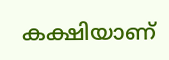കക്ഷിയാണ്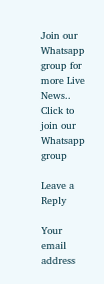Join our Whatsapp group for more Live News..
Click to join our Whatsapp group

Leave a Reply

Your email address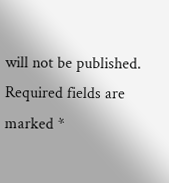will not be published. Required fields are marked *